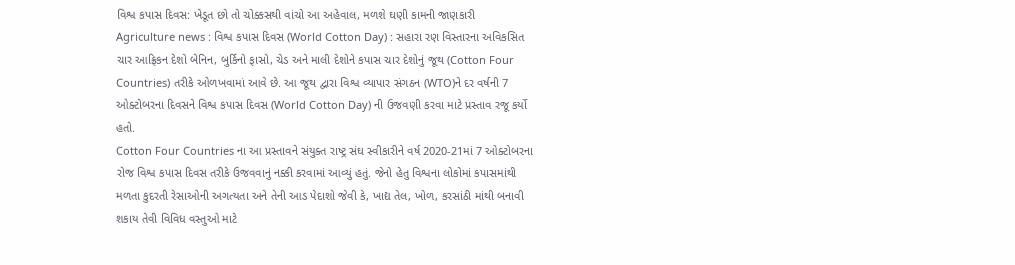વિશ્વ કપાસ દિવસ: ખેડૂત છો તો ચોક્કસથી વાંચો આ અહેવાલ, મળશે ઘણી કામની જાણકારી
Agriculture news : વિશ્વ કપાસ દિવસ (World Cotton Day) : સહારા રણ વિસ્તારના અવિકસિત ચાર આફ્રિકન દેશો બેનિન, બુર્કિનો ફાસો, ચેડ અને માલી દેશોને કપાસ ચાર દેશોનું જૂથ (Cotton Four Countries) તરીકે ઓળખવામાં આવે છે. આ જૂથ દ્વારા વિશ્વ વ્યાપાર સંગઠન (WTO)ને દર વર્ષની 7 ઓક્ટોબરના દિવસને વિશ્વ કપાસ દિવસ (World Cotton Day) ની ઉજવણી કરવા માટે પ્રસ્તાવ રજૂ કર્યો હતો.
Cotton Four Countries ના આ પ્રસ્તાવને સંયુક્ત રાષ્ટ્ર સંઘ સ્વીકારીને વર્ષ 2020-21માં 7 ઓક્ટોબરના રોજ વિશ્વ કપાસ દિવસ તરીકે ઉજવવાનું નક્કી કરવામાં આવ્યું હતું. જેનો હેતુ વિશ્વના લોકોમાં કપાસમાંથી મળતા કુદરતી રેસાઓની અગત્યતા અને તેની આડ પેદાશો જેવી કે, ખાદ્ય તેલ, ખોળ, કરસાંઠી માંથી બનાવી શકાય તેવી વિવિધ વસ્તુઓ માટે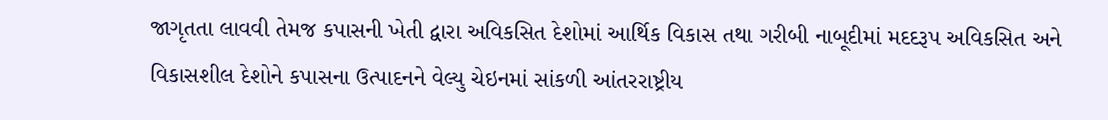જાગૃતતા લાવવી તેમજ કપાસની ખેતી દ્વારા અવિકસિત દેશોમાં આર્થિક વિકાસ તથા ગરીબી નાબૂદીમાં મદદરૂપ અવિકસિત અને વિકાસશીલ દેશોને કપાસના ઉત્પાદનને વેલ્યુ ચેઇનમાં સાંકળી આંતરરાષ્ટ્રીય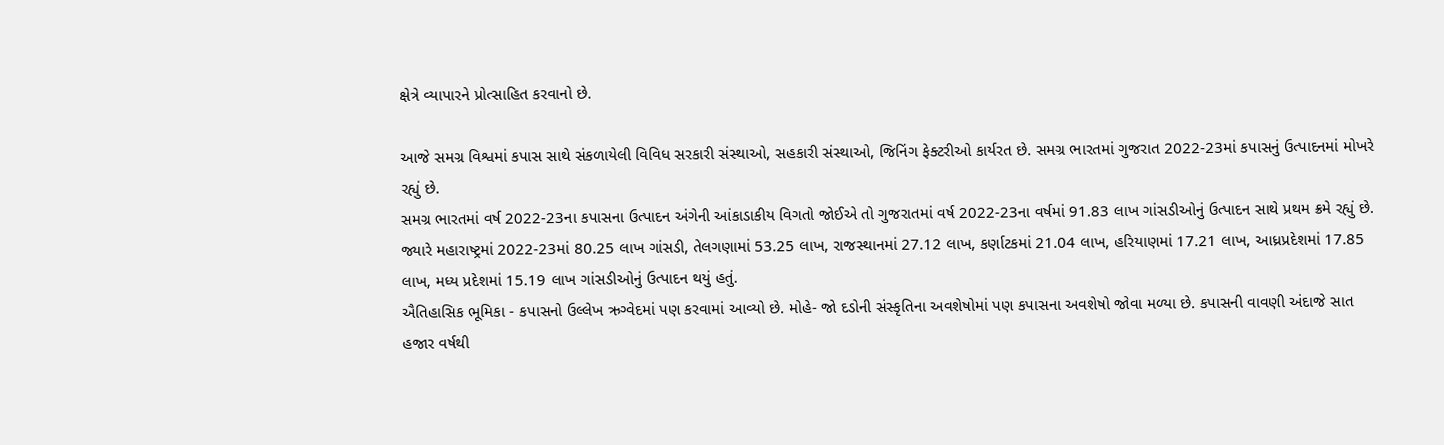ક્ષેત્રે વ્યાપારને પ્રોત્સાહિત કરવાનો છે.

આજે સમગ્ર વિશ્વમાં કપાસ સાથે સંકળાયેલી વિવિધ સરકારી સંસ્થાઓ, સહકારી સંસ્થાઓ, જિનિંગ ફેક્ટરીઓ કાર્યરત છે. સમગ્ર ભારતમાં ગુજરાત 2022-23માં કપાસનું ઉત્પાદનમાં મોખરે રહ્યું છે.
સમગ્ર ભારતમાં વર્ષ 2022-23ના કપાસના ઉત્પાદન અંગેની આંકાડાકીય વિગતો જોઈએ તો ગુજરાતમાં વર્ષ 2022-23ના વર્ષમાં 91.83 લાખ ગાંસડીઓનું ઉત્પાદન સાથે પ્રથમ ક્રમે રહ્યું છે. જ્યારે મહારાષ્ટ્રમાં 2022-23માં 80.25 લાખ ગાંસડી, તેલગણામાં 53.25 લાખ, રાજસ્થાનમાં 27.12 લાખ, કર્ણાટકમાં 21.04 લાખ, હરિયાણમાં 17.21 લાખ, આધ્રપ્રદેશમાં 17.85 લાખ, મધ્ય પ્રદેશમાં 15.19 લાખ ગાંસડીઓનું ઉત્પાદન થયું હતું.
ઐતિહાસિક ભૂમિકા - કપાસનો ઉલ્લેખ ઋગ્વેદમાં પણ કરવામાં આવ્યો છે. મોહે- જો દડોની સંસ્કૃતિના અવશેષોમાં પણ કપાસના અવશેષો જોવા મળ્યા છે. કપાસની વાવણી અંદાજે સાત હજાર વર્ષથી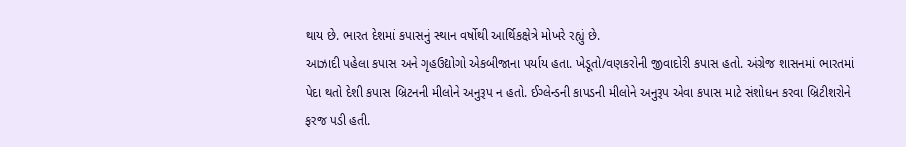થાય છે. ભારત દેશમાં કપાસનું સ્થાન વર્ષોથી આર્થિકક્ષેત્રે મોખરે રહ્યું છે.
આઝાદી પહેલા કપાસ અને ગૃહઉદ્યોગો એકબીજાના પર્યાય હતા. ખેડૂતો/વણકરોની જીવાદોરી કપાસ હતો. અંગ્રેજ શાસનમાં ભારતમાં પેદા થતો દેશી કપાસ બ્રિટનની મીલોને અનુરૂપ ન હતો. ઈગ્લેન્ડની કાપડની મીલોને અનુરૂપ એવા કપાસ માટે સંશોધન કરવા બ્રિટીશરોને ફરજ પડી હતી.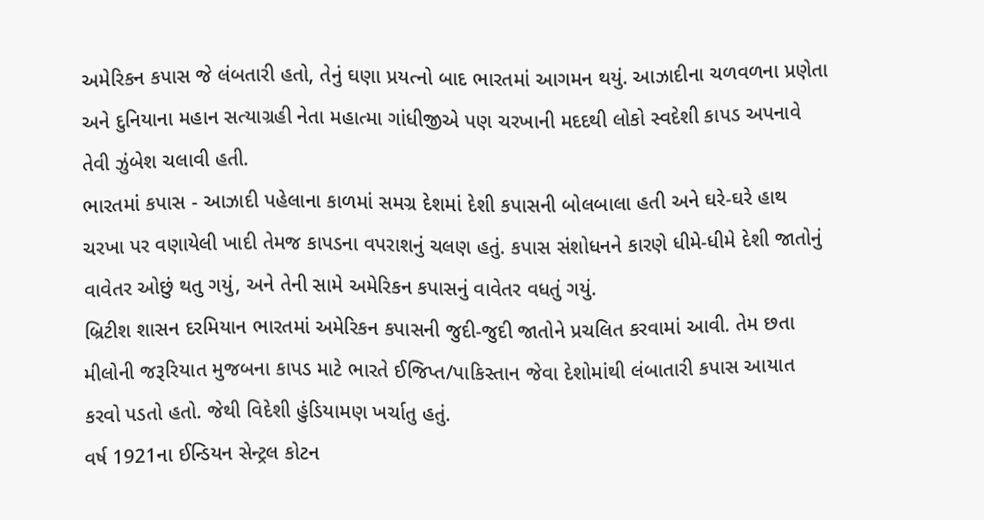અમેરિકન કપાસ જે લંબતારી હતો, તેનું ઘણા પ્રયત્નો બાદ ભારતમાં આગમન થયું. આઝાદીના ચળવળના પ્રણેતા અને દુનિયાના મહાન સત્યાગ્રહી નેતા મહાત્મા ગાંધીજીએ પણ ચરખાની મદદથી લોકો સ્વદેશી કાપડ અપનાવે તેવી ઝુંબેશ ચલાવી હતી.
ભારતમાં કપાસ - આઝાદી પહેલાના કાળમાં સમગ્ર દેશમાં દેશી કપાસની બોલબાલા હતી અને ઘરે-ઘરે હાથ ચરખા પર વણાયેલી ખાદી તેમજ કાપડના વપરાશનું ચલણ હતું. કપાસ સંશોધનને કારણે ધીમે-ધીમે દેશી જાતોનું વાવેતર ઓછું થતુ ગયું, અને તેની સામે અમેરિકન કપાસનું વાવેતર વધતું ગયું.
બ્રિટીશ શાસન દરમિયાન ભારતમાં અમેરિકન કપાસની જુદી-જુદી જાતોને પ્રચલિત કરવામાં આવી. તેમ છતા મીલોની જરૂરિયાત મુજબના કાપડ માટે ભારતે ઈજિપ્ત/પાકિસ્તાન જેવા દેશોમાંથી લંબાતારી કપાસ આયાત કરવો પડતો હતો. જેથી વિદેશી હુંડિયામણ ખર્ચાતુ હતું.
વર્ષ 1921ના ઈન્ડિયન સેન્ટ્રલ કોટન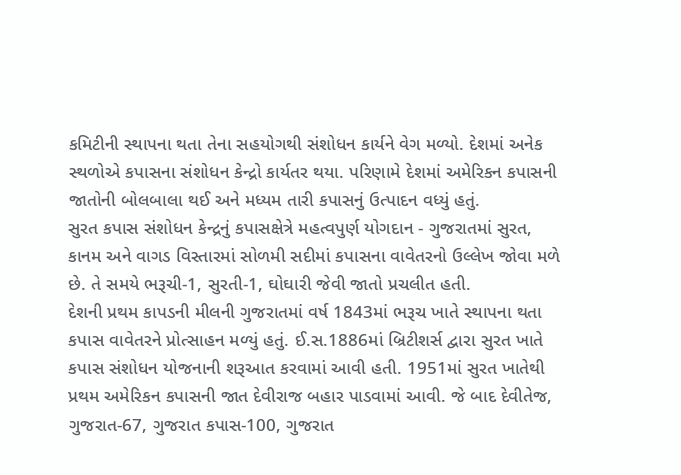કમિટીની સ્થાપના થતા તેના સહયોગથી સંશોધન કાર્યને વેગ મળ્યો. દેશમાં અનેક સ્થળોએ કપાસના સંશોધન કેન્દ્રો કાર્યતર થયા. પરિણામે દેશમાં અમેરિકન કપાસની જાતોની બોલબાલા થઈ અને મધ્યમ તારી કપાસનું ઉત્પાદન વધ્યું હતું.
સુરત કપાસ સંશોધન કેન્દ્રનું કપાસક્ષેત્રે મહત્વપુર્ણ યોગદાન - ગુજરાતમાં સુરત, કાનમ અને વાગડ વિસ્તારમાં સોળમી સદીમાં કપાસના વાવેતરનો ઉલ્લેખ જોવા મળે છે. તે સમયે ભરૂચી-1, સુરતી-1, ઘોઘારી જેવી જાતો પ્રચલીત હતી.
દેશની પ્રથમ કાપડની મીલની ગુજરાતમાં વર્ષ 1843માં ભરૂચ ખાતે સ્થાપના થતા કપાસ વાવેતરને પ્રોત્સાહન મળ્યું હતું. ઈ.સ.1886માં બ્રિટીશર્સ દ્વારા સુરત ખાતે કપાસ સંશોધન યોજનાની શરૂઆત કરવામાં આવી હતી. 1951માં સુરત ખાતેથી પ્રથમ અમેરિકન કપાસની જાત દેવીરાજ બહાર પાડવામાં આવી. જે બાદ દેવીતેજ, ગુજરાત-67, ગુજરાત કપાસ-100, ગુજરાત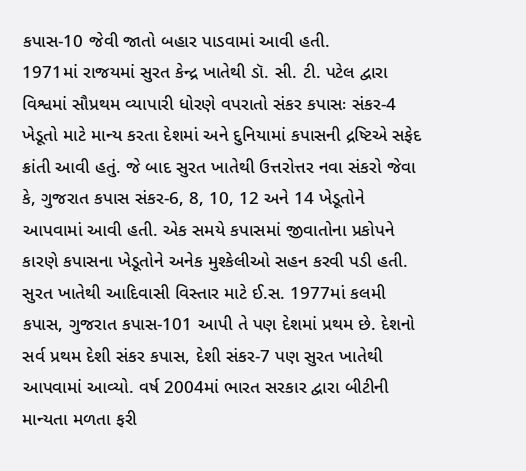કપાસ-10 જેવી જાતો બહાર પાડવામાં આવી હતી.
1971માં રાજયમાં સુરત કેન્દ્ર ખાતેથી ડૉ. સી. ટી. પટેલ દ્વારા વિશ્વમાં સૌપ્રથમ વ્યાપારી ધોરણે વપરાતો સંકર કપાસઃ સંકર-4 ખેડૂતો માટે માન્ય કરતા દેશમાં અને દુનિયામાં કપાસની દ્રષ્ટિએ સફેદ ક્રાંતી આવી હતું. જે બાદ સુરત ખાતેથી ઉત્તરોત્તર નવા સંકરો જેવા કે, ગુજરાત કપાસ સંકર-6, 8, 10, 12 અને 14 ખેડૂતોને આપવામાં આવી હતી. એક સમયે કપાસમાં જીવાતોના પ્રકોપને કારણે કપાસના ખેડૂતોને અનેક મુશ્કેલીઓ સહન કરવી પડી હતી.
સુરત ખાતેથી આદિવાસી વિસ્તાર માટે ઈ.સ. 1977માં કલમી કપાસ, ગુજરાત કપાસ-101 આપી તે પણ દેશમાં પ્રથમ છે. દેશનો સર્વ પ્રથમ દેશી સંકર કપાસ, દેશી સંકર-7 પણ સુરત ખાતેથી આપવામાં આવ્યો. વર્ષ 2004માં ભારત સરકાર દ્વારા બીટીની માન્યતા મળતા ફરી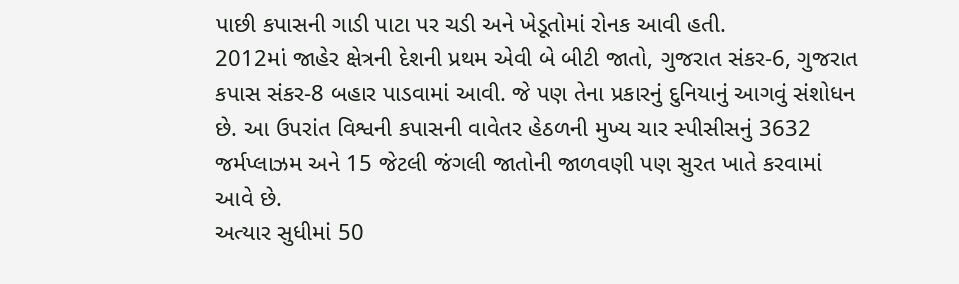પાછી કપાસની ગાડી પાટા પર ચડી અને ખેડૂતોમાં રોનક આવી હતી.
2012માં જાહેર ક્ષેત્રની દેશની પ્રથમ એવી બે બીટી જાતો, ગુજરાત સંકર-6, ગુજરાત કપાસ સંકર-8 બહાર પાડવામાં આવી. જે પણ તેના પ્રકારનું દુનિયાનું આગવું સંશોધન છે. આ ઉપરાંત વિશ્વની કપાસની વાવેતર હેઠળની મુખ્ય ચાર સ્પીસીસનું 3632 જર્મપ્લાઝમ અને 15 જેટલી જંગલી જાતોની જાળવણી પણ સુરત ખાતે કરવામાં આવે છે.
અત્યાર સુધીમાં 50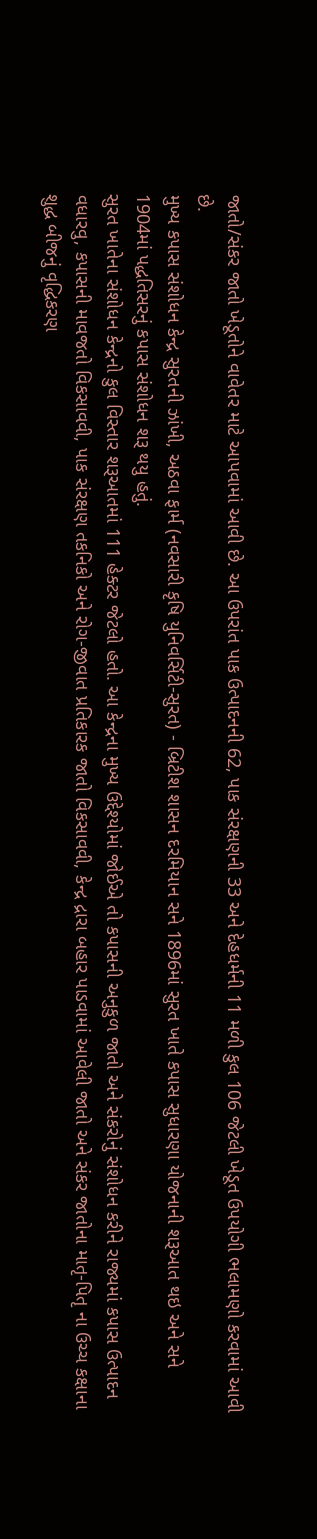જાતો/સંકર જાતો ખેડૂતોને વાવેતર માટે આપવામાં આવી છે. આ ઉપરાંત પાક ઉત્પાદનની 62, પાક સંરક્ષણની 33 અને દેહધર્મની 11 મળી કુલ 106 જેટલી ખેડૂત ઉપયોગી ભલામણો કરવામાં આવી છે.
મુખ્ય કપાસ સંશોધન કેન્દ્ર સુરતની ઝાંખી, અઠવા ફાર્મ (નવસારી કૃષિ યુનિવર્સિટી-સુરત) - બ્રિટીશ શાસન દરમિયાન સને 1896માં સુરત ખાતે કપાસ સુધારણા યોજનાની શરૂઆત થઇ અને સને 1904માં પદ્ધતિસરનું કપાસ સંશોધન શરૂ થયુ હતું.
સુરત ખાતેના સંશોધન કેન્દ્રનો કુલ વિસ્તાર શરૂઆતમાં 111 હેક્ટર જેટલો હતો. આ કેન્દ્રના મુખ્ય ઉદ્દેશ્યોમાં જોઈએ તો કપાસની અનુકુળ જાતો અને સંકરોનું સંશોધન કરીને રાજ્યમાં કપાસ ઉત્પાદન વધારવુ, કપાસની માવજતો વિકસાવવી, પાક સંરક્ષણ તકનિકો અને રોગ-જીવાત પ્રતિકારક જાતો વિકસાવવી, કેન્દ્ર દ્રારા બહાર પાડવામાં આવેલી જાતો અને સંકર જાતોના માતૃ-પિતૃ ના ઉચ્ચ કક્ષાના શુદ્ધ બીજનું વૃદ્ધિકરણ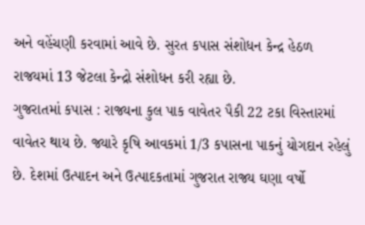અને વહેંચણી કરવામાં આવે છે. સુરત કપાસ સંશોધન કેન્દ્ર હેઠળ રાજયમાં 13 જેટલા કેન્દ્રો સંશોધન કરી રહ્યા છે.
ગુજરાતમાં કપાસ : રાજ્યના કુલ પાક વાવેતર પૈકી 22 ટકા વિસ્તારમાં વાવેતર થાય છે. જ્યારે કૃષિ આવકમાં 1/3 કપાસના પાકનું યોગદાન રહેલું છે. દેશમાં ઉત્પાદન અને ઉત્પાદકતામાં ગુજરાત રાજ્ય ઘણા વર્ષો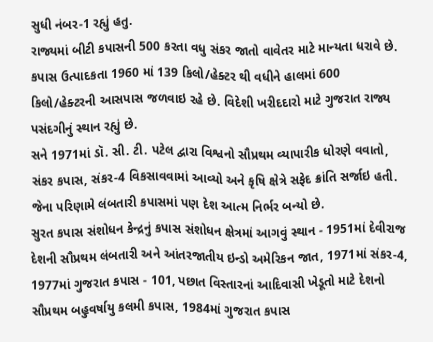સુધી નંબર-1 રહ્યું હતુ.
રાજ્યમાં બીટી કપાસની 500 કરતા વધુ સંકર જાતો વાવેતર માટે માન્યતા ધરાવે છે. કપાસ ઉત્પાદકતા 1960 માં 139 કિલો/હેક્ટર થી વધીને હાલમાં 600 કિલો/હેક્ટરની આસપાસ જળવાઇ રહે છે. વિદેશી ખરીદદારો માટે ગુજરાત રાજ્ય પસંદગીનું સ્થાન રહ્યું છે.
સને 1971માં ડૉ. સી. ટી. પટેલ દ્વારા વિશ્વનો સૌપ્રથમ વ્યાપારીક ધોરણે વવાતો, સંકર કપાસ, સંકર-4 વિકસાવવામાં આવ્યો અને કૃષિ ક્ષેત્રે સફેદ ક્રાંતિ સર્જાઇ હતી. જેના પરિણામે લંબતારી કપાસમાં પણ દેશ આત્મ નિર્ભર બન્યો છે.
સુરત કપાસ સંશોધન કેન્દ્રનું કપાસ સંશોધન ક્ષેત્રમાં આગવું સ્થાન - 1951માં દેવીરાજ દેશની સૌપ્રથમ લંબતારી અને આંતરજાતીય ઇન્ડો અમેરિકન જાત, 1971માં સંકર-4, 1977માં ગુજરાત કપાસ - 101, પછાત વિસ્તારનાં આદિવાસી ખેડૂતો માટે દેશનો સૌપ્રથમ બહુવર્ષાયુ કલમી કપાસ, 1984માં ગુજરાત કપાસ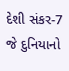દેશી સંકર-7 જે દુનિયાનો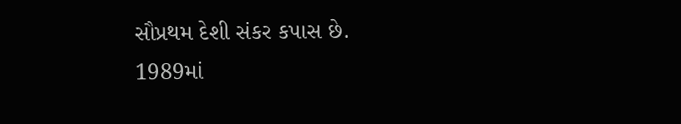સૌપ્રથમ દેશી સંકર કપાસ છે.
1989માં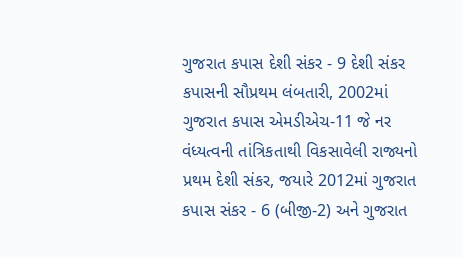ગુજરાત કપાસ દેશી સંકર - 9 દેશી સંકર કપાસની સૌપ્રથમ લંબતારી, 2002માં ગુજરાત કપાસ એમડીએચ-11 જે નર વંધ્યત્વની તાંત્રિકતાથી વિકસાવેલી રાજ્યનો પ્રથમ દેશી સંકર, જયારે 2012માં ગુજરાત કપાસ સંકર - 6 (બીજી-2) અને ગુજરાત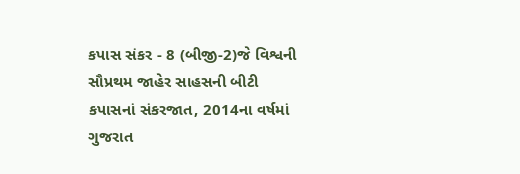કપાસ સંકર - 8 (બીજી-2)જે વિશ્વની સૌપ્રથમ જાહેર સાહસની બીટી કપાસનાં સંકરજાત, 2014ના વર્ષમાં ગુજરાત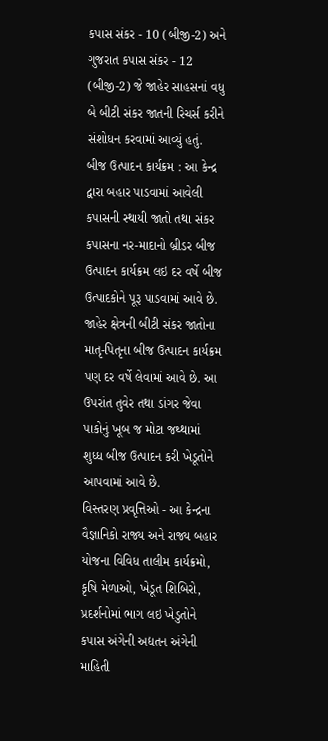કપાસ સંકર - 10 (બીજી-2) અને ગુજરાત કપાસ સંકર - 12 (બીજી-2) જે જાહેર સાહસનાં વધુ બે બીટી સંકર જાતની રિચર્સ કરીને સંશોધન કરવામાં આવ્યું હતું.
બીજ ઉત્પાદન કાર્યક્રમ : આ કેન્દ્ર દ્વારા બહાર પાડવામાં આવેલી કપાસની સ્થાયી જાતો તથા સંકર કપાસના નર-માદાનો બ્રીડર બીજ ઉત્પાદન કાર્યક્રમ લઇ દર વર્ષે બીજ ઉત્પાદકોને પૂરૂ પાડવામાં આવે છે. જાહેર ક્ષેત્રની બીટી સંકર જાતોના માતૃ-પિતૃના બીજ ઉત્પાદન કાર્યક્રમ પણ દર વર્ષે લેવામાં આવે છે. આ ઉપરાંત તુવેર તથા ડાંગર જેવા પાકોનું ખૂબ જ મોટા જથ્થામાં શુધ્ધ બીજ ઉત્પાદન કરી ખેડૂતોને આપવામાં આવે છે.
વિસ્તરણ પ્રવૃત્તિઓ - આ કેન્દ્રના વૈજ્ઞાનિકો રાજ્ય અને રાજ્ય બહાર યોજના વિવિધ તાલીમ કાર્યક્રમો, કૃષિ મેળાઓ, ખેડૂત શિબિરો, પ્રદર્શનોમાં ભાગ લઇ ખેડુતોને કપાસ અંગેની અદ્યતન અંગેની માહિતી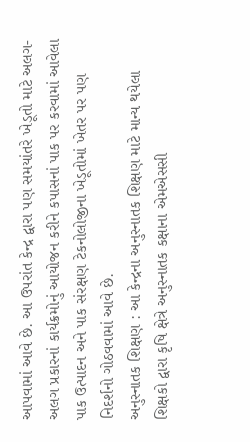આપવામાં આવે છે. આ ઉપરાંત કેન્દ્ર દ્વારા પણ સમયાંતરે ખેડૂતો માટે અલગ-અલગ પ્રકારનાં કાર્યક્રમોનું આયોજન કરીને કપાસનાં પાક પર કરવામાં આવેલા પાક ઉત્પાદન અને પાક સંરક્ષણ ટેકનોલોજીના ખેડૂતોમાં ખેતર પર પણ નિદર્શનો ગોઠવવામાં આવે છે.
અનુસ્નાતક શિક્ષણ : આ કેન્દ્રના અનુસ્નાતક શિક્ષણ માટે માન્ય થયેલા શિક્ષકો દ્વારા કૃષિ ક્ષેત્રે અનુસ્નાતક કક્ષાના એમએસસી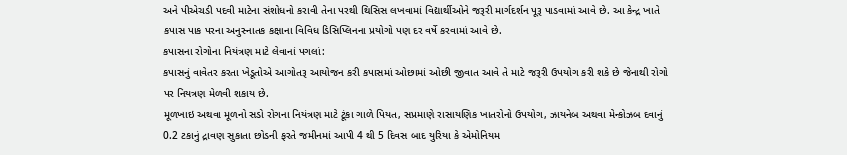અને પીએચડી પદવી માટેના સંશોધનો કરાવી તેના પરથી થિસિસ લખવામાં વિદ્યાર્થીઓને જરૂરી માર્ગદર્શન પૂરૂ પાડવામાં આવે છે. આ કેન્દ્ર ખાતે કપાસ પાક પરના અનુસ્નાતક કક્ષાના વિવિધ ડિસિપ્લિનના પ્રયોગો પણ દર વર્ષે કરવામાં આવે છે.
કપાસના રોગોના નિયંત્રણ માટે લેવાનાં પગલાં:
કપાસનું વાવેતર કરતા ખેડૂતોએ આગોતરૂ આયોજન કરી કપાસમાં ઓછામાં ઓછી જીવાત આવે તે માટે જરૂરી ઉપયોગ કરી શકે છે જેનાથી રોગો પર નિયત્રણ મેળવી શકાય છે.
મૂળખાઇ અથવા મૂળનો સડો રોગના નિયંત્રણ માટે ટૂંકા ગાળે પિયત, સપ્રમાણે રાસાયણિક ખાતરોનો ઉપયોગ, ઝાયનેબ અથવા મેન્કોઝબ દવાનું 0.2 ટકાનું દ્રાવણ સુકાતા છોડની ફરતે જમીનમાં આપી 4 થી 5 દિવસ બાદ યુરિયા કે એમોનિયમ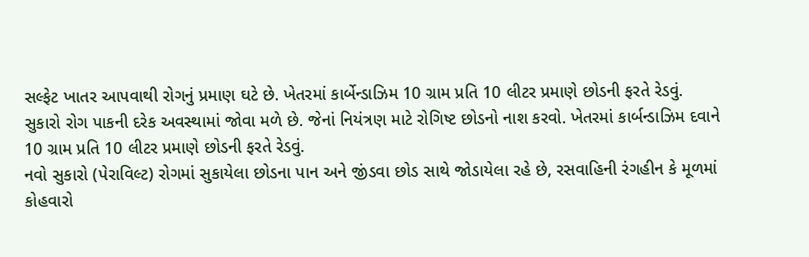સલ્ફેટ ખાતર આપવાથી રોગનું પ્રમાણ ઘટે છે. ખેતરમાં કાર્બેન્ડાઝિમ 10 ગ્રામ પ્રતિ 10 લીટર પ્રમાણે છોડની ફરતે રેડવું.
સુકારો રોગ પાકની દરેક અવસ્થામાં જોવા મળે છે. જેનાં નિયંત્રણ માટે રોગિષ્ટ છોડનો નાશ કરવો. ખેતરમાં કાર્બન્ડાઝિમ દવાને 10 ગ્રામ પ્રતિ 10 લીટર પ્રમાણે છોડની ફરતે રેડવું.
નવો સુકારો (પેરાવિલ્ટ) રોગમાં સુકાયેલા છોડના પાન અને જીંડવા છોડ સાથે જોડાયેલા રહે છે, રસવાહિની રંગહીન કે મૂળમાં કોહવારો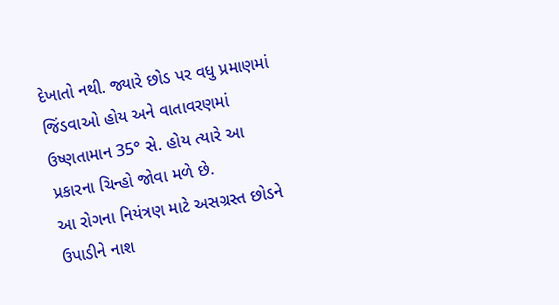દેખાતો નથી. જ્યારે છોડ પર વધુ પ્રમાણમાં જિંડવાઓ હોય અને વાતાવરણમાં ઉષ્ણતામાન 35° સે. હોય ત્યારે આ પ્રકારના ચિન્હો જોવા મળે છે.
આ રોગના નિયંત્રણ માટે અસગ્રસ્ત છોડને ઉપાડીને નાશ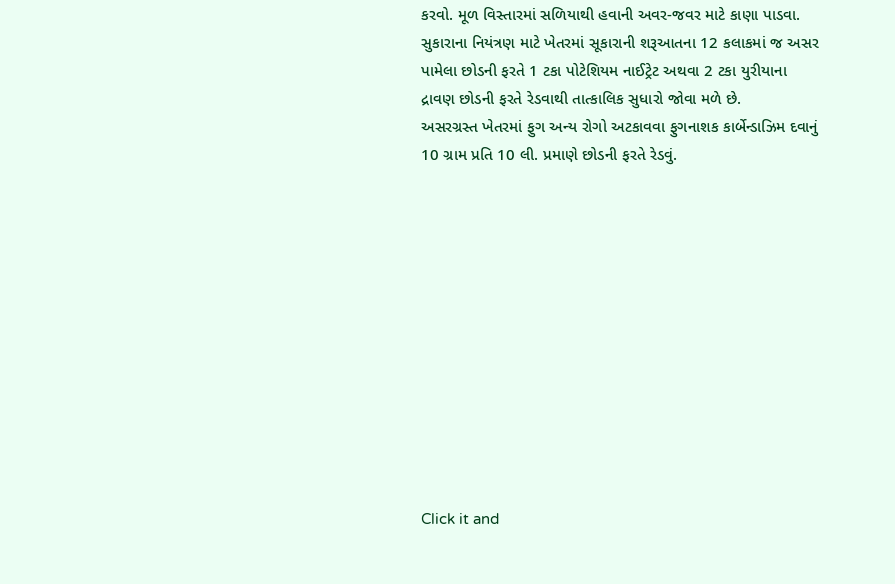કરવો. મૂળ વિસ્તારમાં સળિયાથી હવાની અવર-જવર માટે કાણા પાડવા.
સુકારાના નિયંત્રણ માટે ખેતરમાં સૂકારાની શરૂઆતના 12 કલાકમાં જ અસર પામેલા છોડની ફરતે 1 ટકા પોટેશિયમ નાઈટ્રેટ અથવા 2 ટકા યુરીયાના દ્રાવણ છોડની ફરતે રેડવાથી તાત્કાલિક સુધારો જોવા મળે છે.
અસરગ્રસ્ત ખેતરમાં ફુગ અન્ય રોગો અટકાવવા ફુગનાશક કાર્બેન્ડાઝિમ દવાનું 10 ગ્રામ પ્રતિ 10 લી. પ્રમાણે છોડની ફરતે રેડવું.












Click it and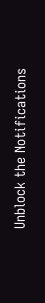Unblock the Notifications